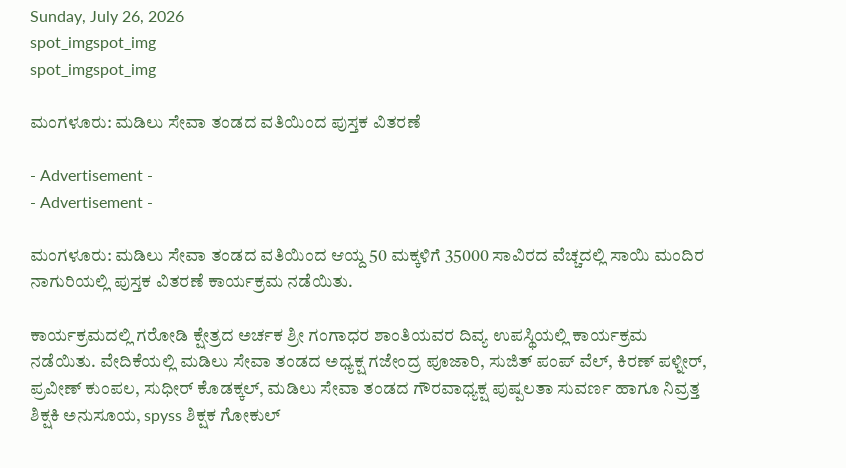Sunday, July 26, 2026
spot_imgspot_img
spot_imgspot_img

ಮಂಗಳೂರು: ಮಡಿಲು ಸೇವಾ ತಂಡದ ವತಿಯಿಂದ ಪುಸ್ತಕ ವಿತರಣೆ

- Advertisement -
- Advertisement -

ಮಂಗಳೂರು: ಮಡಿಲು ಸೇವಾ ತಂಡದ ವತಿಯಿಂದ ಆಯ್ದ 50 ಮಕ್ಕಳಿಗೆ 35000 ಸಾವಿರದ ವೆಚ್ಚದಲ್ಲಿ ಸಾಯಿ ಮಂದಿರ ನಾಗುರಿಯಲ್ಲಿ ಪುಸ್ತಕ ವಿತರಣೆ ಕಾರ್ಯಕ್ರಮ ನಡೆಯಿತು.

ಕಾರ್ಯಕ್ರಮದಲ್ಲಿ ಗರೋಡಿ ಕ್ಷೇತ್ರದ ಅರ್ಚಕ ಶ್ರೀ ಗಂಗಾಧರ ಶಾಂತಿಯವರ ದಿವ್ಯ ಉಪಸ್ಥಿಯಲ್ಲಿ ಕಾರ್ಯಕ್ರಮ ನಡೆಯಿತು. ವೇದಿಕೆಯಲ್ಲಿ ಮಡಿಲು ಸೇವಾ ತಂಡದ ಅಧ್ಯಕ್ಷ ಗಜೇಂದ್ರ ಪೂಜಾರಿ, ಸುಜಿತ್ ಪಂಪ್ ವೆಲ್, ಕಿರಣ್ ಪಳ್ನೀರ್, ಪ್ರವೀಣ್ ಕುಂಪಲ, ಸುಧೀರ್ ಕೊಡಕ್ಕಲ್, ಮಡಿಲು ಸೇವಾ ತಂಡದ ಗೌರವಾಧ್ಯಕ್ಷ ಪುಷ್ಪಲತಾ ಸುವರ್ಣ ಹಾಗೂ ನಿವ್ರತ್ತ ಶಿಕ್ಷಕಿ ಅನುಸೂಯ, spyss ಶಿಕ್ಷಕ ಗೋಕುಲ್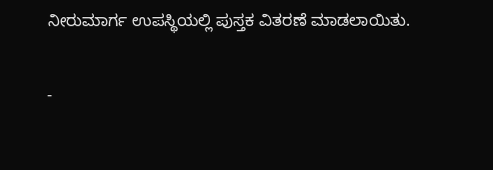ನೀರುಮಾರ್ಗ ಉಪಸ್ಥಿಯಲ್ಲಿ ಪುಸ್ತಕ ವಿತರಣೆ ಮಾಡಲಾಯಿತು.

-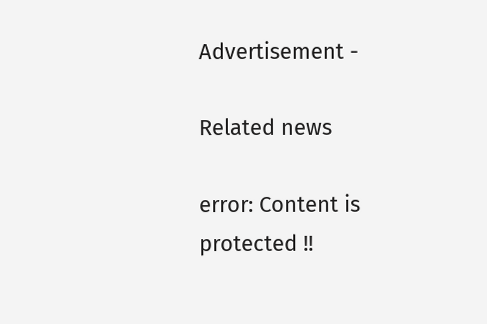Advertisement -

Related news

error: Content is protected !!